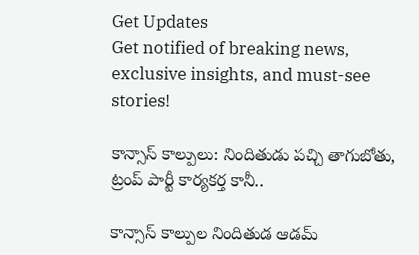Get Updates
Get notified of breaking news, exclusive insights, and must-see stories!

కాన్సాస్ కాల్పులు: నిందితుడు పచ్చి తాగుబోతు, ట్రంప్ పార్టీ కార్యకర్త కానీ..

కాన్సాస్ కాల్పుల నిందితుడ ఆడమ్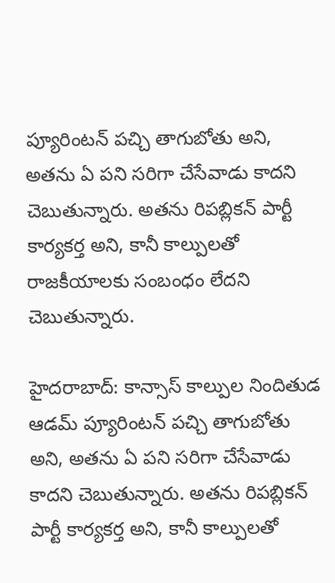ప్యూరింటన్ పచ్చి తాగుబోతు అని, అతను ఏ పని సరిగా చేసేవాడు కాదని చెబుతున్నారు. అతను రిపబ్లికన్ పార్టీ కార్యకర్త అని, కానీ కాల్పులతో రాజకీయాలకు సంబంధం లేదని చెబుతున్నారు.

హైదరాబాద్: కాన్సాస్ కాల్పుల నిందితుడ ఆడమ్ ప్యూరింటన్ పచ్చి తాగుబోతు అని, అతను ఏ పని సరిగా చేసేవాడు కాదని చెబుతున్నారు. అతను రిపబ్లికన్ పార్టీ కార్యకర్త అని, కానీ కాల్పులతో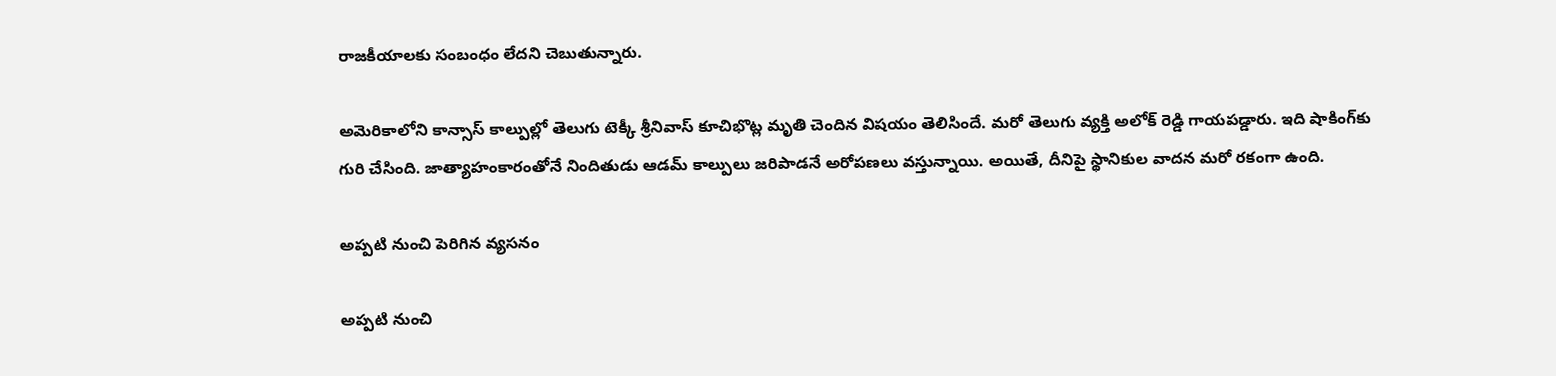రాజకీయాలకు సంబంధం లేదని చెబుతున్నారు.

అమెరికాలోని కాన్సాస్ కాల్పుల్లో తెలుగు టెక్కీ శ్రీనివాస్‌ కూచిభొట్ల మృతి చెందిన విషయం తెలిసిందే. మరో తెలుగు వ్యక్తి అలోక్ రెడ్డి గాయపడ్డారు. ఇది షాకింగ్‌కు గురి చేసింది. జాత్యాహంకారంతోనే నిందితుడు ఆడమ్ కాల్పులు జరిపాడనే అరోపణలు వస్తున్నాయి. అయితే, దీనిపై స్థానికుల వాదన మరో రకంగా ఉంది.

అప్పటి నుంచి పెరిగిన వ్యసనం

అప్పటి నుంచి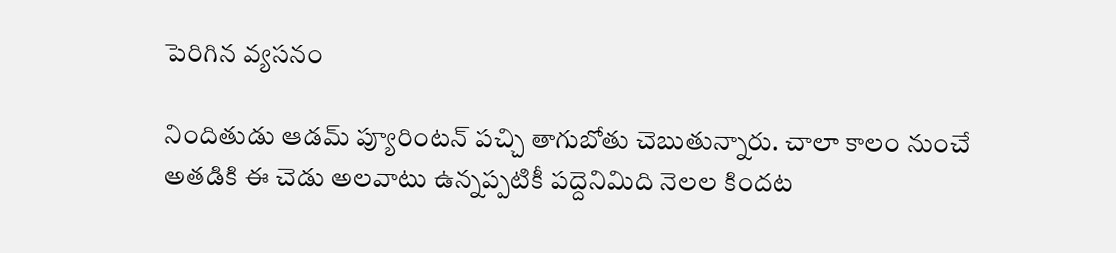పెరిగిన వ్యసనం

నిందితుడు ఆడమ్‌ ప్యూరింటన్‌ పచ్చి తాగుబోతు చెబుతున్నారు. చాలా కాలం నుంచే అతడికి ఈ చెడు అలవాటు ఉన్నప్పటికీ పద్దెనిమిది నెలల కిందట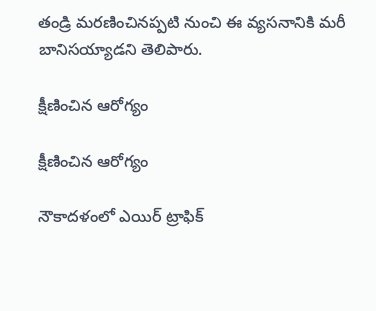తండ్రి మరణించినప్పటి నుంచి ఈ వ్యసనానికి మరీ బానిసయ్యాడని తెలిపారు.

క్షీణించిన ఆరోగ్యం

క్షీణించిన ఆరోగ్యం

నౌకాదళంలో ఎయిర్‌ ట్రాఫిక్‌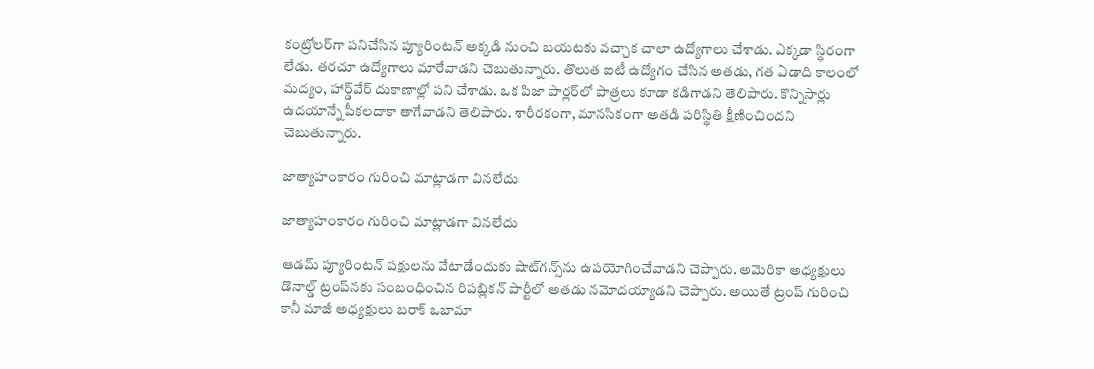కంట్రోలర్‌గా పనిచేసిన ప్యూరింటన్‌ అక్కడి నుంచి బయటకు వచ్చాక చాలా ఉద్యోగాలు చేశాడు. ఎక్కడా స్థిరంగా లేడు. తరచూ ఉద్యోగాలు మారేవాడని చెబుతున్నారు. తొలుత ఐటీ ఉద్యోగం చేసిన అతడు, గత ఏడాది కాలంలో మద్యం, హార్డ్‌వేర్‌ దుకాణాల్లో పని చేశాడు. ఒక పిజా పార్లర్‌లో పాత్రలు కూడా కడిగాడని తెలిపారు. కొన్నిసార్లు ఉదయాన్నే పీకలదాకా తాగేవాడని తెలిపారు. శారీరకంగా, మానసికంగా అతడి పరిస్థితి క్షీణించిందని చెబుతున్నారు.

జాత్యాహంకారం గురించి మాట్లాడగా వినలేదు

జాత్యాహంకారం గురించి మాట్లాడగా వినలేదు

ఆడమ్ ప్యూరింటన్ పక్షులను వేటాడేందుకు షాట్‌గన్స్‌ను ఉపయోగించేవాడని చెప్పారు. అమెరికా అధ్యక్షులు డొనాల్డ్‌ ట్రంప్‌నకు సంబంధించిన రిపబ్లికన్‌ పార్టీలో అతడు నమోదయ్యాడని చెప్పారు. అయితే ట్రంప్‌ గురించి కానీ మాజీ అధ్యక్షులు బరాక్‌ ఒబామా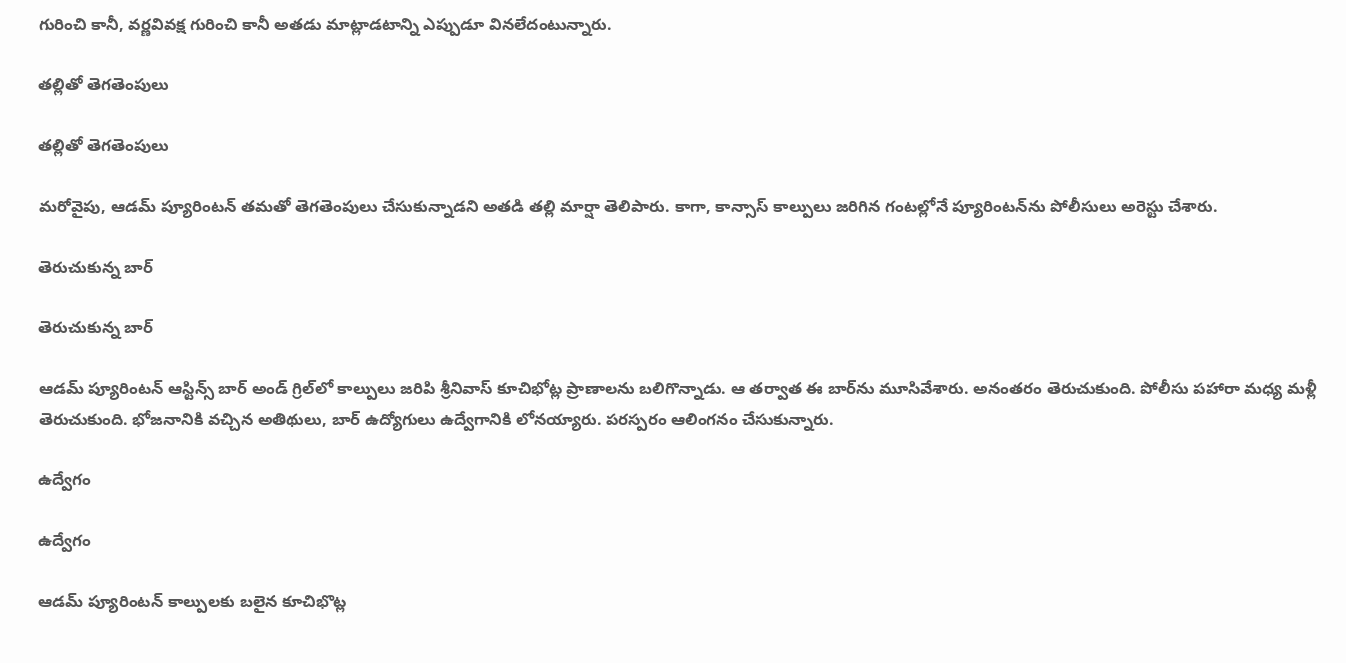గురించి కానీ, వర్ణవివక్ష గురించి కానీ అతడు మాట్లాడటాన్ని ఎప్పుడూ వినలేదంటున్నారు.

తల్లితో తెగతెంపులు

తల్లితో తెగతెంపులు

మరోవైపు, ఆడమ్ ప్యూరింటన్‌ తమతో తెగతెంపులు చేసుకున్నాడని అతడి తల్లి మార్షా తెలిపారు. కాగా, కాన్సాస్ కాల్పులు జరిగిన గంటల్లోనే ప్యూరింటన్‌ను పోలీసులు అరెస్టు చేశారు.

తెరుచుకున్న బార్

తెరుచుకున్న బార్

ఆడమ్ ప్యూరింటన్ ఆస్టిన్స్‌ బార్‌ అండ్‌ గ్రిల్‌లో కాల్పులు జరిపి శ్రీనివాస్ కూచిభోట్ల ప్రాణాలను బలిగొన్నాడు. ఆ తర్వాత ఈ బార్‌ను మూసివేశారు. అనంతరం తెరుచుకుంది. పోలీసు పహారా మధ్య మళ్లీ తెరుచుకుంది. భోజనానికి వచ్చిన అతిథులు, బార్‌ ఉద్యోగులు ఉద్వేగానికి లోనయ్యారు. పరస్పరం ఆలింగనం చేసుకున్నారు.

ఉద్వేగం

ఉద్వేగం

ఆడమ్ ప్యూరింటన్‌ కాల్పులకు బలైన కూచిభొట్ల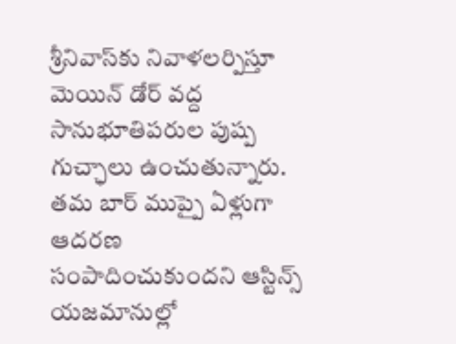శ్రీనివాస్‌కు నివాళలర్పిస్తూ మెయిన్ డోర్ వద్ద సానుభూతిపరుల పుష్ప గుచ్ఛాలు ఉంచుతున్నారు. తమ బార్‌ ముప్పై ఏళ్లుగా ఆదరణ సంపాదించుకుందని ఆస్టిన్స్‌ యజమానుల్లో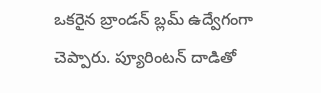ఒకరైన బ్రాండన్‌ బ్లమ్‌ ఉద్వేగంగా చెప్పారు. ప్యూరింటన్‌ దాడితో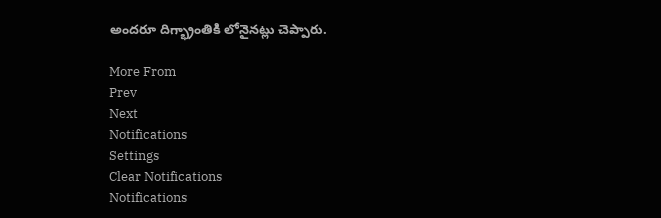అందరూ దిగ్భ్రాంతికి లోనైనట్లు చెప్పారు.

More From
Prev
Next
Notifications
Settings
Clear Notifications
Notifications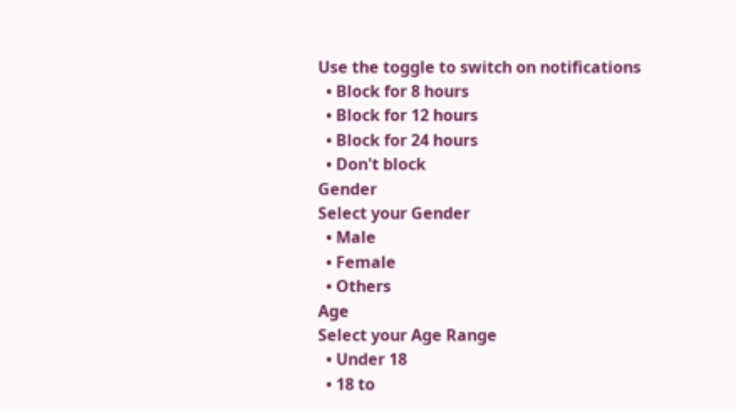Use the toggle to switch on notifications
  • Block for 8 hours
  • Block for 12 hours
  • Block for 24 hours
  • Don't block
Gender
Select your Gender
  • Male
  • Female
  • Others
Age
Select your Age Range
  • Under 18
  • 18 to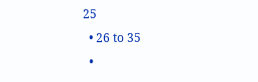25
  • 26 to 35
  •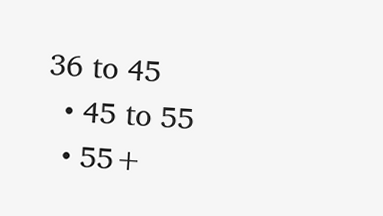36 to 45
  • 45 to 55
  • 55+